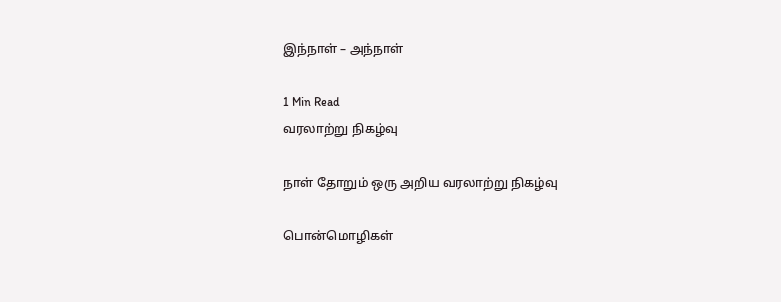இந்நாள் – அந்நாள்

1 Min Read
வரலாற்று நிகழ்வு

நாள் தோறும் ஒரு அறிய வரலாற்று நிகழ்வு

பொன்மொழிகள்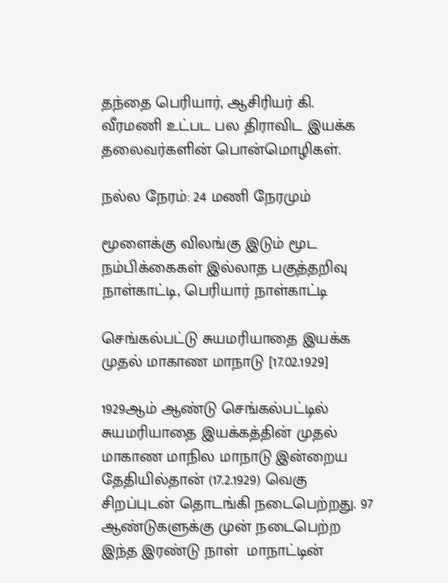தந்தை பெரியார், ஆசிரியர் கி. வீரமணி உட்பட பல திராவிட இயக்க தலைவர்களின் பொன்மொழிகள்.

நல்ல நேரம்: 24 மணி நேரமும்

மூளைக்கு விலங்கு இடும் மூட நம்பிக்கைகள் இல்லாத பகுத்தறிவு நாள்காட்டி, பெரியார் நாள்காட்டி

செங்கல்பட்டு சுயமரியாதை இயக்க
முதல் மாகாண மாநாடு [17.02.1929]

1929ஆம் ஆண்டு செங்கல்பட்டில் சுயமரியாதை இயக்கத்தின் முதல் மாகாண மாநில மாநாடு இன்றைய தேதியில்தான் (17.2.1929) வெகு சிறப்புடன் தொடங்கி நடைபெற்றது. 97 ஆண்டுகளுக்கு முன் நடைபெற்ற இந்த இரண்டு நாள்  மாநாட்டின்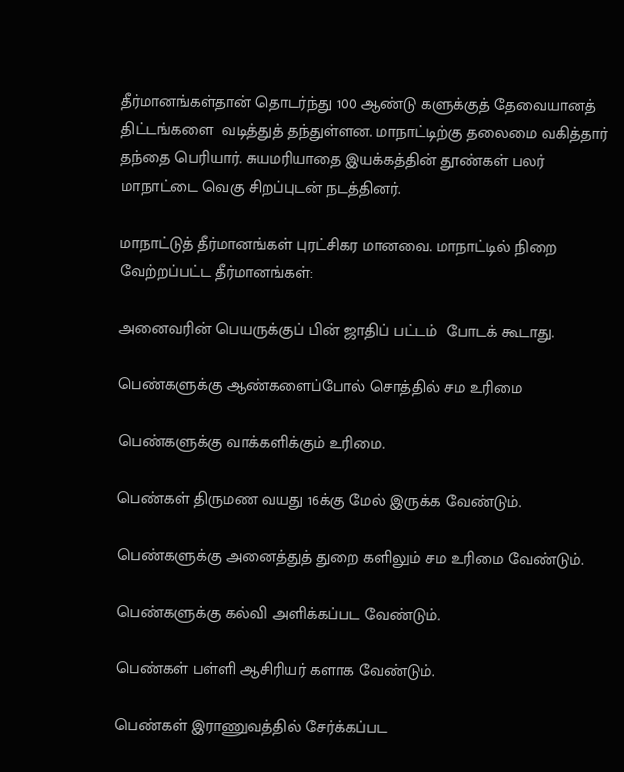தீர்மானங்கள்தான் தொடர்ந்து 100 ஆண்டு களுக்குத் தேவையானத் திட்டங்களை  வடித்துத் தந்துள்ளன. மாநாட்டிற்கு தலைமை வகித்தார்  தந்தை பெரியார். சுயமரியாதை இயக்கத்தின் தூண்கள் பலர் மாநாட்டை வெகு சிறப்புடன் நடத்தினர்.

மாநாட்டுத் தீர்மானங்கள் புரட்சிகர மானவை. மாநாட்டில் நிறை வேற்றப்பட்ட தீர்மானங்கள்:

அனைவரின் பெயருக்குப் பின் ஜாதிப் பட்டம்  போடக் கூடாது.

பெண்களுக்கு ஆண்களைப்போல் சொத்தில் சம உரிமை

பெண்களுக்கு வாக்களிக்கும் உரிமை.

பெண்கள் திருமண வயது 16க்கு மேல் இருக்க வேண்டும்.

பெண்களுக்கு அனைத்துத் துறை களிலும் சம உரிமை வேண்டும்.

பெண்களுக்கு கல்வி அளிக்கப்பட வேண்டும்.

பெண்கள் பள்ளி ஆசிரியர் களாக வேண்டும்.

பெண்கள் இராணுவத்தில் சேர்க்கப்பட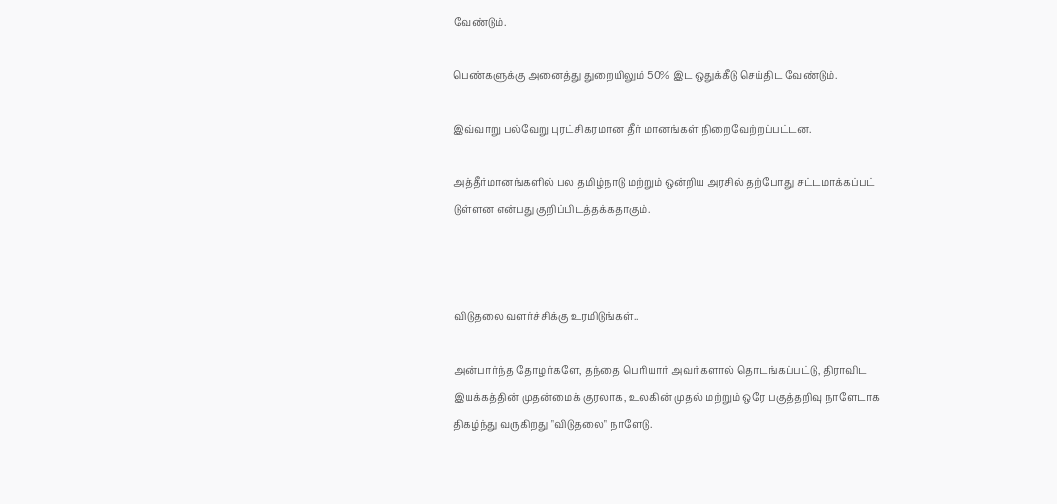வேண்டும்.

பெண்களுக்கு அனைத்து துறையிலும் 50% இட ஒதுக்கீடு செய்திட வேண்டும்.

இவ்வாறு பல்வேறு புரட்சிகரமான தீர் மானங்கள் நிறைவேற்றப்பட்டன.

அத்தீர்மானங்களில் பல தமிழ்நாடு மற்றும் ஒன்றிய அரசில் தற்போது சட்டமாக்கப்பட் டுள்ளன என்பது குறிப்பிடத்தக்கதாகும்.



விடுதலை வளர்ச்சிக்கு உரமிடுங்கள்..

அன்பார்ந்த தோழர்களே, தந்தை பெரியார் அவர்களால் தொடங்கப்பட்டு, திராவிட இயக்கத்தின் முதன்மைக் குரலாக, உலகின் முதல் மற்றும் ஒரே பகுத்தறிவு நாளேடாக திகழ்ந்து வருகிறது "விடுதலை" நாளேடு.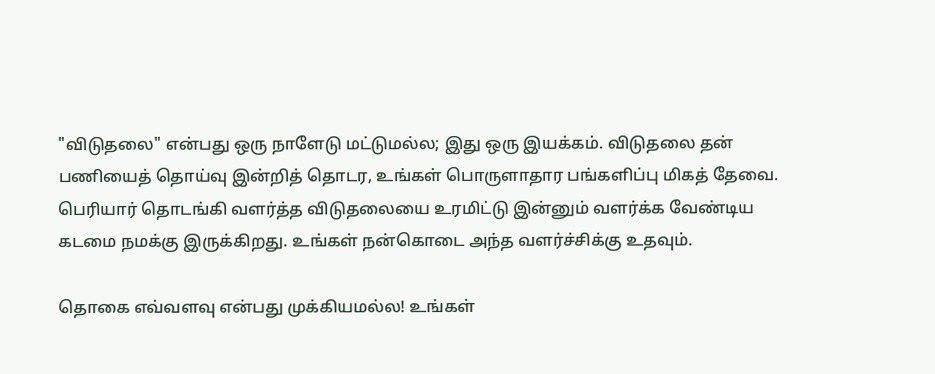"விடுதலை" என்பது ஒரு நாளேடு மட்டுமல்ல; இது ஒரு இயக்கம். விடுதலை தன் பணியைத் தொய்வு இன்றித் தொடர, உங்கள் பொருளாதார பங்களிப்பு மிகத் தேவை. பெரியார் தொடங்கி வளர்த்த விடுதலையை உரமிட்டு இன்னும் வளர்க்க வேண்டிய கடமை நமக்கு இருக்கிறது. உங்கள் நன்கொடை அந்த வளர்ச்சிக்கு உதவும்.

தொகை எவ்வளவு என்பது முக்கியமல்ல! உங்கள்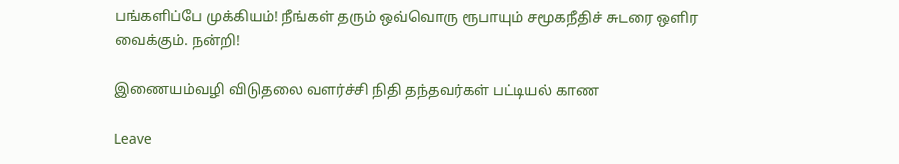பங்களிப்பே முக்கியம்! நீங்கள் தரும் ஒவ்வொரு ரூபாயும் சமூகநீதிச் சுடரை ஒளிர வைக்கும். நன்றி!

இணையம்வழி விடுதலை வளர்ச்சி நிதி தந்தவர்கள் பட்டியல் காண

Leave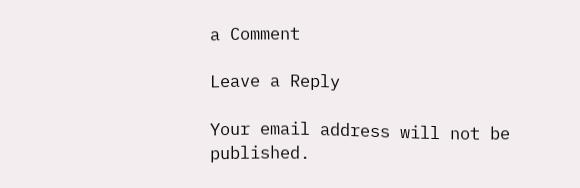a Comment

Leave a Reply

Your email address will not be published.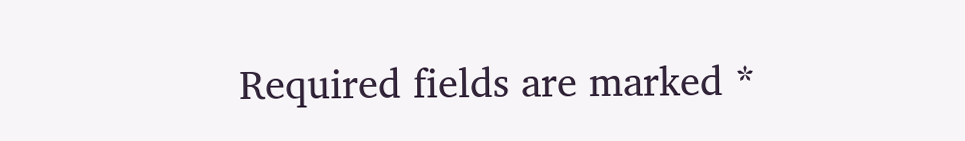Required fields are marked *